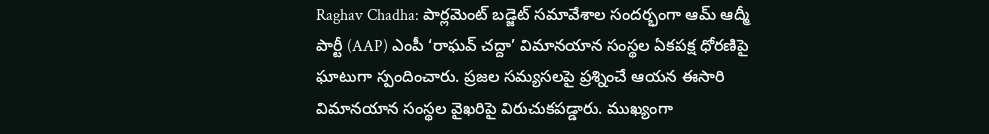Raghav Chadha: పార్లమెంట్ బడ్జెట్ సమావేశాల సందర్భంగా ఆమ్ ఆద్మీ పార్టీ (AAP) ఎంపీ ‘రాఘవ్ చద్దా’ విమానయాన సంస్థల ఏకపక్ష ధోరణిపై ఘాటుగా స్పందించారు. ప్రజల సమ్యసలపై ప్రశ్నించే ఆయన ఈసారి విమానయాన సంస్థల వైఖరిపై విరుచుకపడ్డారు. ముఖ్యంగా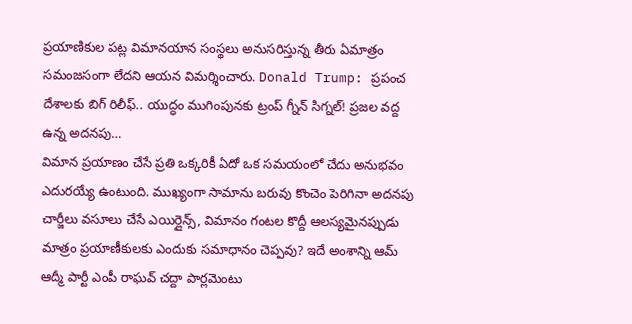ప్రయాణికుల పట్ల విమానయాన సంస్థలు అనుసరిస్తున్న తీరు ఏమాత్రం సమంజసంగా లేదని ఆయన విమర్శించారు. Donald Trump: ప్రపంచ దేశాలకు బిగ్ రిలీఫ్.. యుద్ధం ముగింపునకు ట్రంప్ గ్నీన్ సిగ్నల్! ప్రజల వద్ద ఉన్న అదనపు…
విమాన ప్రయాణం చేసే ప్రతి ఒక్కరికీ ఏదో ఒక సమయంలో చేదు అనుభవం ఎదురయ్యే ఉంటుంది. ముఖ్యంగా సామాను బరువు కొంచెం పెరిగినా అదనపు చార్జీలు వసూలు చేసే ఎయిర్లైన్స్, విమానం గంటల కొద్దీ ఆలస్యమైనప్పుడు మాత్రం ప్రయాణీకులకు ఎందుకు సమాధానం చెప్పవు? ఇదే అంశాన్ని ఆమ్ ఆద్మీ పార్టీ ఎంపీ రాఘవ్ చద్దా పార్లమెంటు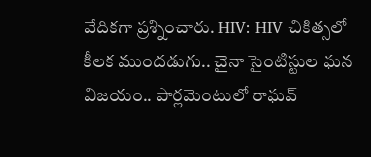వేదికగా ప్రశ్నించారు. HIV: HIV చికిత్సలో కీలక ముందడుగు.. చైనా సైంటిస్టుల ఘన విజయం.. పార్లమెంటులో రాఘవ్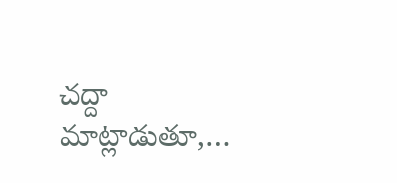చద్దా మాట్లాడుతూ,…